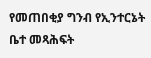የመጠበቂያ ግንብ የኢንተርኔት ቤተ መጻሕፍት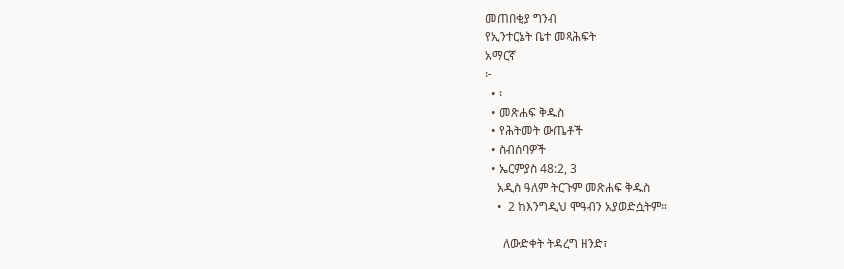መጠበቂያ ግንብ
የኢንተርኔት ቤተ መጻሕፍት
አማርኛ
፦
  • ፡
  • መጽሐፍ ቅዱስ
  • የሕትመት ውጤቶች
  • ስብሰባዎች
  • ኤርምያስ 48:2, 3
    አዲስ ዓለም ትርጉም መጽሐፍ ቅዱስ
    •  2 ከእንግዲህ ሞዓብን አያወድሷትም።

      ለውድቀት ትዳረግ ዘንድ፣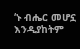‘ኑ ብሔር መሆኗ እንዲያከትም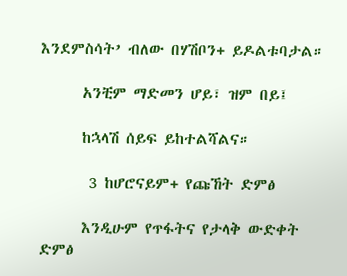እንደምስሳት’ ብለው በሃሽቦን+ ይዶልቱባታል።

      አንቺም ማድመን ሆይ፣ ዝም በይ፤

      ከኋላሽ ሰይፍ ይከተልሻልና።

       3 ከሆሮናይም+ የጩኸት ድምፅ

      እንዲሁም የጥፋትና የታላቅ ውድቀት ድምፅ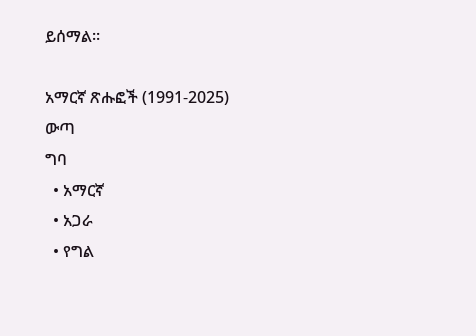ይሰማል።

አማርኛ ጽሑፎች (1991-2025)
ውጣ
ግባ
  • አማርኛ
  • አጋራ
  • የግል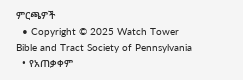ምርጫዎች
  • Copyright © 2025 Watch Tower Bible and Tract Society of Pennsylvania
  • የአጠቃቀም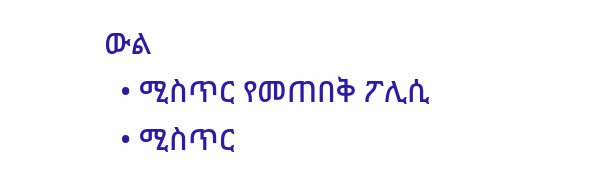ውል
  • ሚስጥር የመጠበቅ ፖሊሲ
  • ሚስጥር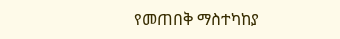የመጠበቅ ማስተካከያ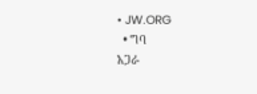• JW.ORG
  • ግባ
አጋራ